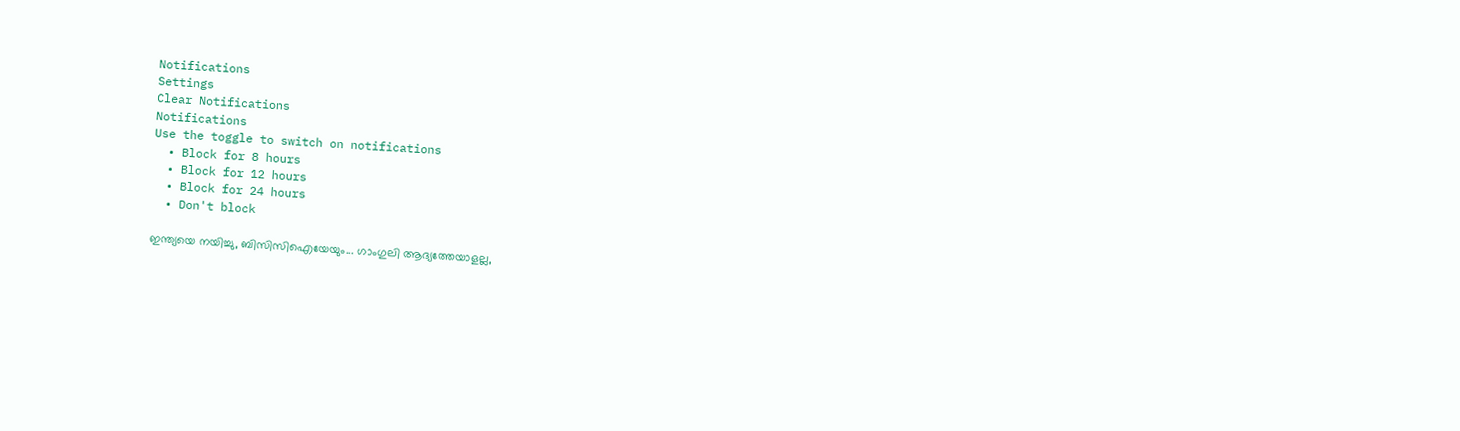Notifications
Settings
Clear Notifications
Notifications
Use the toggle to switch on notifications
  • Block for 8 hours
  • Block for 12 hours
  • Block for 24 hours
  • Don't block

ഇന്ത്യയെ നയിച്ചു, ബിസിസിഐയേയും... ഗാംഗുലി ആദ്യത്തേയാളല്ല,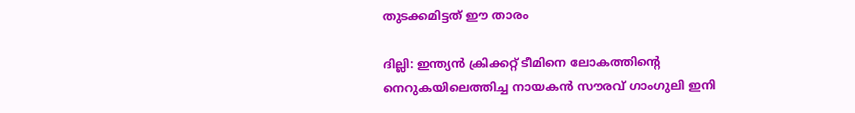തുടക്കമിട്ടത് ഈ താരം

ദില്ലി: ഇന്ത്യന്‍ ക്രിക്കറ്റ് ടീമിനെ ലോകത്തിന്റെ നെറുകയിലെത്തിച്ച നായകന്‍ സൗരവ് ഗാംഗുലി ഇനി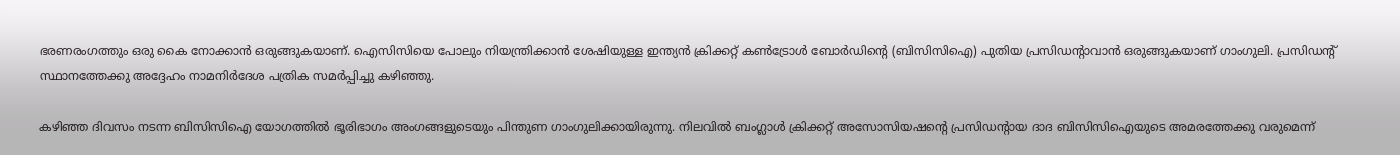ഭരണരംഗത്തും ഒരു കൈ നോക്കാന്‍ ഒരുങ്ങുകയാണ്. ഐസിസിയെ പോലും നിയന്ത്രിക്കാന്‍ ശേഷിയുള്ള ഇന്ത്യന്‍ ക്രിക്കറ്റ് കണ്‍ട്രോള്‍ ബോര്‍ഡിന്റെ (ബിസിസിഐ) പുതിയ പ്രസിഡന്റാവാന്‍ ഒരുങ്ങുകയാണ് ഗാംഗുലി. പ്രസിഡന്റ് സ്ഥാനത്തേക്കു അദ്ദേഹം നാമനിര്‍ദേശ പത്രിക സമര്‍പ്പിച്ചു കഴിഞ്ഞു.

കഴിഞ്ഞ ദിവസം നടന്ന ബിസിസിഐ യോഗത്തില്‍ ഭൂരിഭാഗം അംഗങ്ങളുടെയും പിന്തുണ ഗാംഗുലിക്കായിരുന്നു. നിലവില്‍ ബംഗ്ലാള്‍ ക്രിക്കറ്റ് അസോസിയഷന്റെ പ്രസിഡന്റായ ദാദ ബിസിസിഐയുടെ അമരത്തേക്കു വരുമെന്ന്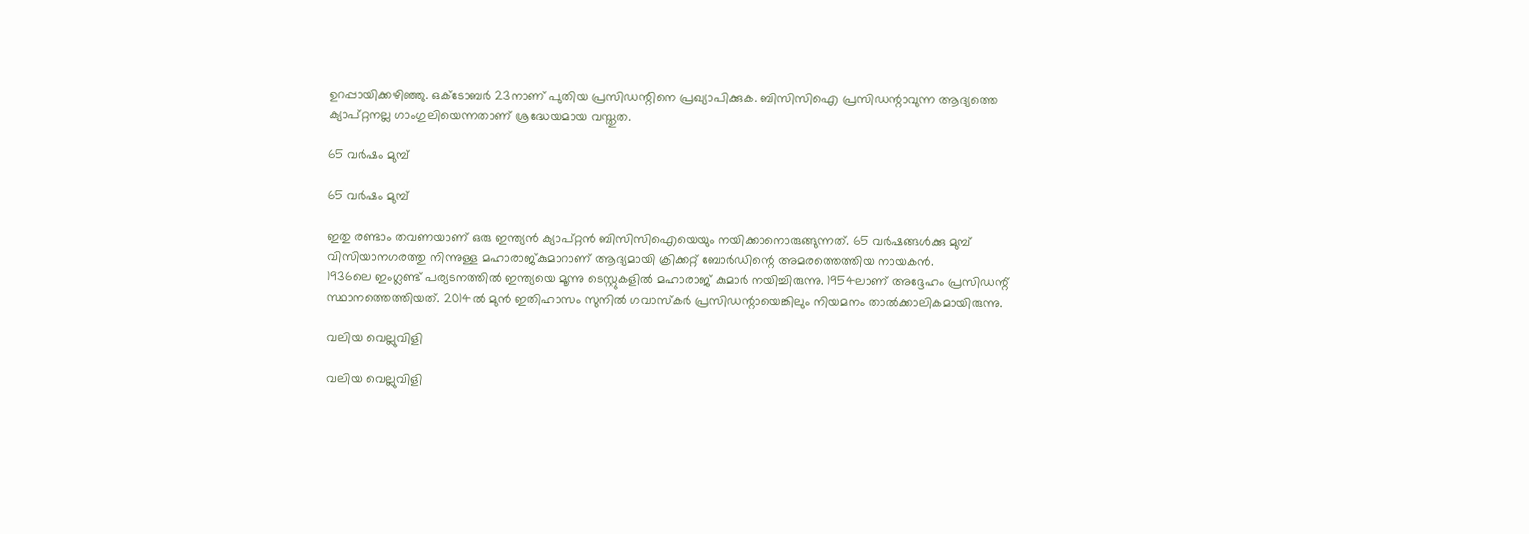ഉറപ്പായിക്കഴിഞ്ഞു. ഒക്ടോബര്‍ 23നാണ് പുതിയ പ്രസിഡന്റിനെ പ്രഖ്യാപിക്കുക. ബിസിസിഐ പ്രസിഡന്റാവുന്ന ആദ്യത്തെ ക്യാപ്റ്റനല്ല ഗാംഗുലിയെന്നതാണ് ശ്രദ്ധേയമായ വസ്തുത.

65 വര്‍ഷം മുമ്പ്

65 വര്‍ഷം മുമ്പ്

ഇതു രണ്ടാം തവണയാണ് ഒരു ഇന്ത്യന്‍ ക്യാപ്റ്റന്‍ ബിസിസിഐയെയും നയിക്കാനൊരുങ്ങുന്നത്. 65 വര്‍ഷങ്ങള്‍ക്കു മുമ്പ് വിസിയാനഗരത്തു നിന്നുള്ള മഹാരാജ്കുമാറാണ് ആദ്യമായി ക്രിക്കറ്റ് ബോര്‍ഡിന്റെ അമരത്തെത്തിയ നായകന്‍.
1936ലെ ഇംഗ്ലണ്ട് പര്യടനത്തില്‍ ഇന്ത്യയെ മൂന്നു ടെസ്റ്റുകളില്‍ മഹാരാജ് കുമാര്‍ നയിച്ചിരുന്നു. 1954ലാണ് അദ്ദേഹം പ്രസിഡന്റ് സ്ഥാനത്തെത്തിയത്. 2014ല്‍ മുന്‍ ഇതിഹാസം സുനില്‍ ഗവാസ്‌കര്‍ പ്രസിഡന്റായെങ്കിലും നിയമനം താല്‍ക്കാലികമായിരുന്നു.

വലിയ വെല്ലുവിളി

വലിയ വെല്ലുവിളി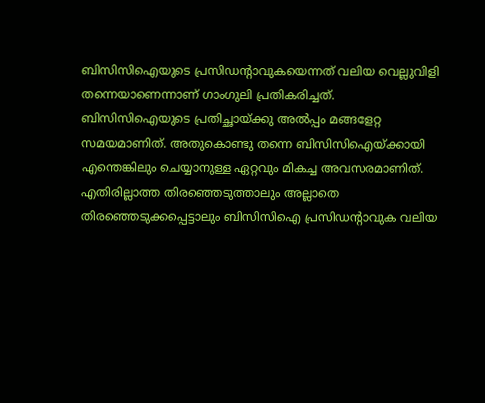ബിസിസിഐയുടെ പ്രസിഡന്റാവുകയെന്നത് വലിയ വെല്ലുവിളി തന്നെയാണെന്നാണ് ഗാംഗുലി പ്രതികരിച്ചത്.
ബിസിസിഐയുടെ പ്രതിച്ഛായ്ക്കു അല്‍പ്പം മങ്ങളേറ്റ സമയമാണിത്. അതുകൊണ്ടു തന്നെ ബിസിസിഐയ്ക്കായി എന്തെങ്കിലും ചെയ്യാനുള്ള ഏറ്റവും മികച്ച അവസരമാണിത്.
എതിരില്ലാത്ത തിരഞ്ഞെടുത്താലും അല്ലാതെ തിരഞ്ഞെടുക്കപ്പെട്ടാലും ബിസിസിഐ പ്രസിഡന്റാവുക വലിയ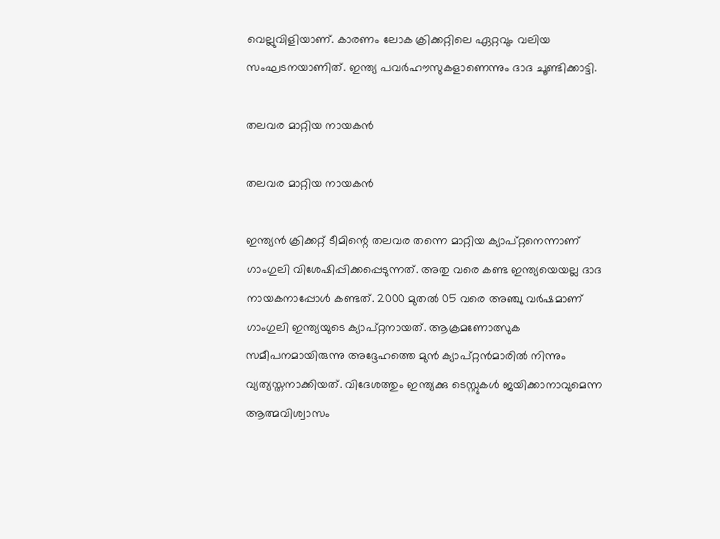വെല്ലുവിളിയാണ്. കാരണം ലോക ക്രിക്കറ്റിലെ ഏറ്റവും വലിയ സംഘടനയാണിത്. ഇന്ത്യ പവര്‍ഹൗസുകളാണെന്നും ദാദ ചൂണ്ടിക്കാട്ടി.

തലവര മാറ്റിയ നായകന്‍

തലവര മാറ്റിയ നായകന്‍

ഇന്ത്യന്‍ ക്രിക്കറ്റ് ടീമിന്റെ തലവര തന്നെ മാറ്റിയ ക്യാപ്റ്റനെന്നാണ് ഗാംഗുലി വിശേഷിപ്പിക്കപ്പെടുന്നത്. അതു വരെ കണ്ട ഇന്ത്യയെയല്ല ദാദ നായകനാപ്പോള്‍ കണ്ടത്. 2000 മുതല്‍ 05 വരെ അഞ്ചു വര്‍ഷമാണ് ഗാംഗുലി ഇന്ത്യയുടെ ക്യാപ്റ്റനായത്. ആക്രമണോത്സുക സമീപനമായിരുന്നു അദ്ദേഹത്തെ മുന്‍ ക്യാപ്റ്റന്‍മാരില്‍ നിന്നും വ്യത്യസ്തനാക്കിയത്. വിദേശത്തും ഇന്ത്യക്കു ടെസ്റ്റുകള്‍ ജയിക്കാനാവുമെന്ന ആത്മവിശ്വാസം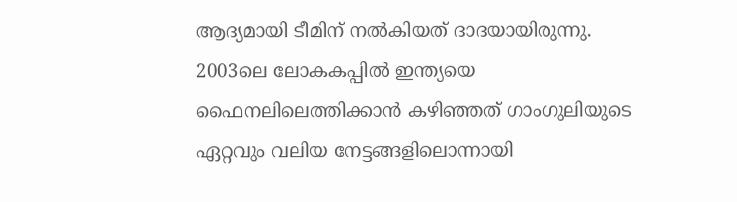ആദ്യമായി ടീമിന് നല്‍കിയത് ദാദയായിരുന്നു. 2003ലെ ലോകകപ്പില്‍ ഇന്ത്യയെ ഫൈനലിലെത്തിക്കാന്‍ കഴിഞ്ഞത് ഗാംഗുലിയുടെ ഏറ്റവും വലിയ നേട്ടങ്ങളിലൊന്നായി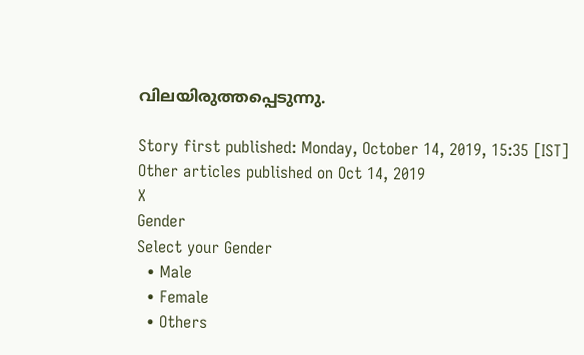വിലയിരുത്തപ്പെടുന്നു.

Story first published: Monday, October 14, 2019, 15:35 [IST]
Other articles published on Oct 14, 2019
X
Gender
Select your Gender
  • Male
  • Female
  • Others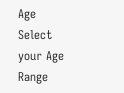Age
Select your Age Range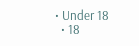• Under 18
  • 18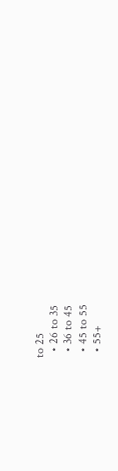to 25
  • 26 to 35
  • 36 to 45
  • 45 to 55
  • 55+